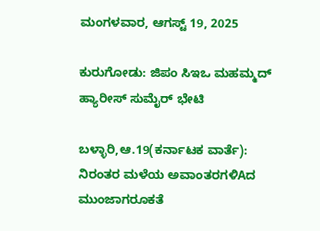ಮಂಗಳವಾರ, ಆಗಸ್ಟ್ 19, 2025

ಕುರುಗೋಡು: ಜಿಪಂ ಸಿಇಒ ಮಹಮ್ಮದ್ ಹ್ಯಾರೀಸ್ ಸುಮೈರ್ ಭೇಟಿ

ಬಳ್ಳಾರಿ,ಆ.19(ಕರ್ನಾಟಕ ವಾರ್ತೆ): ನಿರಂತರ ಮಳೆಯ ಅವಾಂತರಗಳಿAದ ಮುಂಜಾಗರೂಕತೆ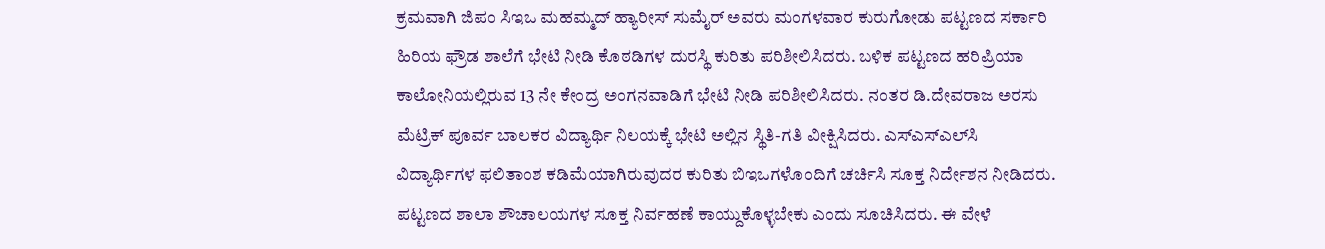ಕ್ರಮವಾಗಿ ಜಿಪಂ ಸಿಇಒ ಮಹಮ್ಮದ್ ಹ್ಯಾರೀಸ್ ಸುಮೈರ್ ಅವರು ಮಂಗಳವಾರ ಕುರುಗೋಡು ಪಟ್ಟಣದ ಸರ್ಕಾರಿ ಹಿರಿಯ ಫ್ರೌಡ ಶಾಲೆಗೆ ಭೇಟಿ ನೀಡಿ ಕೊಠಡಿಗಳ ದುರಸ್ಥಿ ಕುರಿತು ಪರಿಶೀಲಿಸಿದರು. ಬಳಿಕ ಪಟ್ಟಣದ ಹರಿಪ್ರಿಯಾ ಕಾಲೋನಿಯಲ್ಲಿರುವ 13 ನೇ ಕೇಂದ್ರ ಅಂಗನವಾಡಿಗೆ ಭೇಟಿ ನೀಡಿ ಪರಿಶೀಲಿಸಿದರು. ನಂತರ ಡಿ.ದೇವರಾಜ ಅರಸು ಮೆಟ್ರಿಕ್ ಪೂರ್ವ ಬಾಲಕರ ವಿದ್ಯಾರ್ಥಿ ನಿಲಯಕ್ಕೆ ಭೇಟಿ ಅಲ್ಲಿನ ಸ್ಥಿತಿ-ಗತಿ ವೀಕ್ಷಿಸಿದರು. ಎಸ್‌ಎಸ್‌ಎಲ್‌ಸಿ ವಿದ್ಯಾರ್ಥಿಗಳ ಫಲಿತಾಂಶ ಕಡಿಮೆಯಾಗಿರುವುದರ ಕುರಿತು ಬಿಇಒಗಳೊಂದಿಗೆ ಚರ್ಚಿಸಿ ಸೂಕ್ತ ನಿರ್ದೇಶನ ನೀಡಿದರು. ಪಟ್ಟಣದ ಶಾಲಾ ಶೌಚಾಲಯಗಳ ಸೂಕ್ತ ನಿರ್ವಹಣೆ ಕಾಯ್ದುಕೊಳ್ಳಬೇಕು ಎಂದು ಸೂಚಿಸಿದರು. ಈ ವೇಳೆ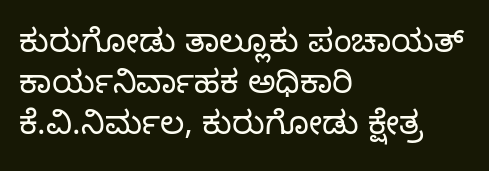ಕುರುಗೋಡು ತಾಲ್ಲೂಕು ಪಂಚಾಯತ್ ಕಾರ್ಯನಿರ್ವಾಹಕ ಅಧಿಕಾರಿ ಕೆ.ವಿ.ನಿರ್ಮಲ, ಕುರುಗೋಡು ಕ್ಷೇತ್ರ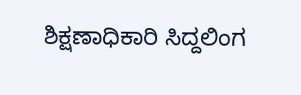ಶಿಕ್ಷಣಾಧಿಕಾರಿ ಸಿದ್ದಲಿಂಗ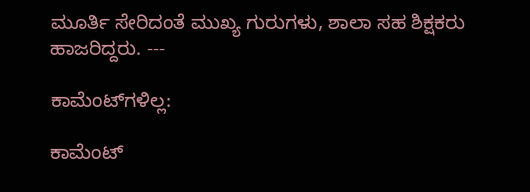ಮೂರ್ತಿ ಸೇರಿದಂತೆ ಮುಖ್ಯ ಗುರುಗಳು, ಶಾಲಾ ಸಹ ಶಿಕ್ಷಕರು ಹಾಜರಿದ್ದರು. ---

ಕಾಮೆಂಟ್‌ಗಳಿಲ್ಲ:

ಕಾಮೆಂಟ್‌‌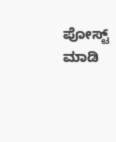ಪೋಸ್ಟ್‌ ಮಾಡಿ